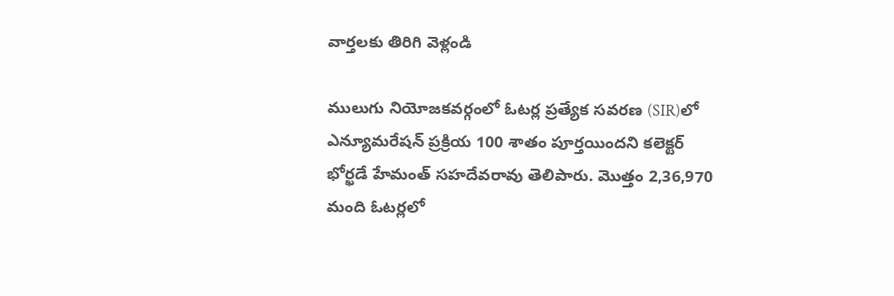వార్తలకు తిరిగి వెళ్లండి

ములుగు నియోజకవర్గంలో ఓటర్ల ప్రత్యేక సవరణ (SIR)లో ఎన్యూమరేషన్ ప్రక్రియ 100 శాతం పూర్తయిందని కలెక్టర్ భోర్ఖడే హేమంత్ సహదేవరావు తెలిపారు. మొత్తం 2,36,970 మంది ఓటర్లలో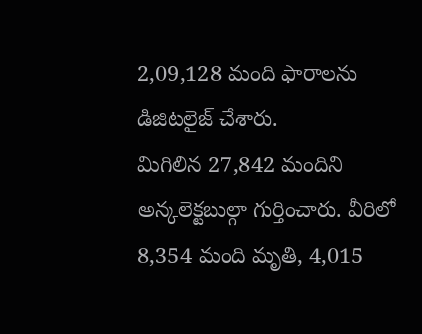2,09,128 మంది ఫారాలను డిజిటలైజ్ చేశారు.
మిగిలిన 27,842 మందిని అన్కలెక్టబుల్గా గుర్తించారు. వీరిలో 8,354 మంది మృతి, 4,015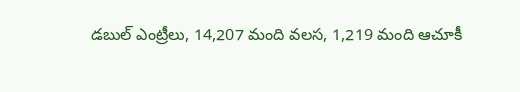డబుల్ ఎంట్రీలు, 14,207 మంది వలస, 1,219 మంది ఆచూకీ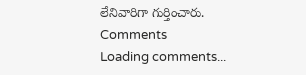లేనివారిగా గుర్తించారు.
Comments
Loading comments...